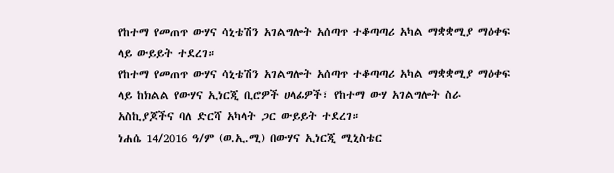የከተማ የመጠጥ ውሃና ሳኒቴሽን አገልግሎት አሰጣጥ ተቆጣጣሪ አካል ማቋቋሚያ ማዕቀፍ ላይ ውይይት ተደረገ።
የከተማ የመጠጥ ውሃና ሳኒቴሽን አገልግሎት አሰጣጥ ተቆጣጣሪ አካል ማቋቋሚያ ማዕቀፍ ላይ ከክልል የውሃና ኢነርጂ ቢሮዎች ሀላፊዎች፣ የከተማ ውሃ አገልግሎት ስራ አስኪያጆችና ባለ ድርሻ አካላት ጋር ውይይት ተደረገ።
ነሐሴ 14/2016 ዓ/ም (ወ.ኢ.ሚ) በውሃና ኢነርጂ ሚኒስቴር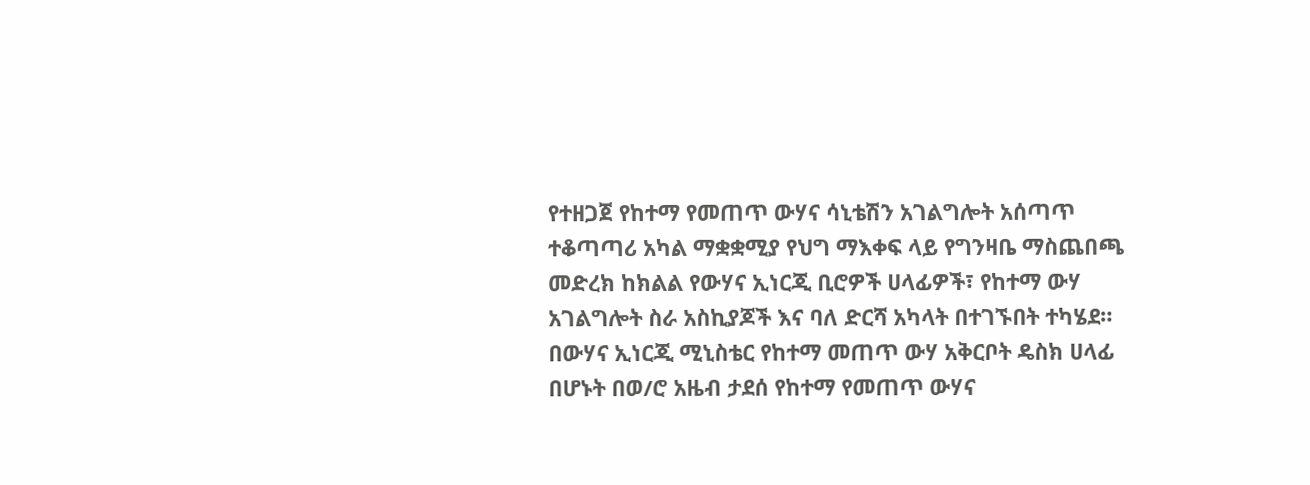የተዘጋጀ የከተማ የመጠጥ ውሃና ሳኒቴሽን አገልግሎት አሰጣጥ ተቆጣጣሪ አካል ማቋቋሚያ የህግ ማእቀፍ ላይ የግንዛቤ ማስጨበጫ መድረክ ከክልል የውሃና ኢነርጂ ቢሮዎች ሀላፊዎች፣ የከተማ ውሃ አገልግሎት ስራ አስኪያጆች እና ባለ ድርሻ አካላት በተገኙበት ተካሄደ።
በውሃና ኢነርጂ ሚኒስቴር የከተማ መጠጥ ውሃ አቅርቦት ዴስክ ሀላፊ በሆኑት በወ/ሮ አዜብ ታደሰ የከተማ የመጠጥ ውሃና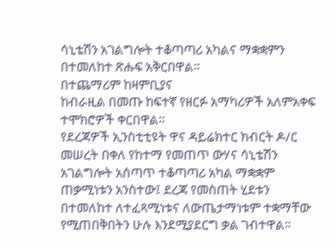ሳኒቴሽን አገልግሎት ተቆጣጣሪ አካልና ማቋቋምን በተመለከተ ጽሑፍ አቅርበዋል።
በተጨማሪም ከዛምቢያና
ከብራዚል በመጡ ከፍተኛ የዘርፉ አማካሪዎች አለምአቀፍ ተሞክሮዎች ቀርበዋል።
የደረጃዎች ኢንስቲቲዩት ዋና ዳይሬክተር ክብርት ዶ/ር መሠረት በቀለ የከተማ የመጠጥ ውሃና ሳኒቴሽን አገልግሎት አሰጣጥ ተቆጣጣሪ አካል ማቋቋም ጠቃሚነቱን አንስተው፤ ደረጃ የመስጠት ሂደቱን በተመለከተ ለተፈጻሚነቱና ለውጤታማነቱም ተቋማቸው የሚጠበቅበትን ሁሉ እንደሚያደርግ ቃል ገብተዋል።